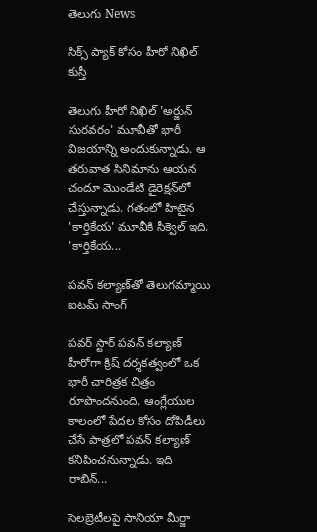తెలుగు News

సిక్స్ ప్యాక్ కోసం హీరో నిఖిల్ కుస్తీ

తెలుగు హీరో నిఖిల్ 'అర్జున్ సురవరం' మూవీతో భారీ విజయాన్ని అందుకున్నాడు. ఆ తరువాత సినిమాను ఆయన చందూ మొండేటి డైరెక్షన్‌లో చేస్తున్నాడు. గతంలో హిటైన 'కార్తికేయ' మూవీకి సీక్వెల్ ఇది. 'కార్తికేయ...

పవన్‌ కల్యాణ్‌తో తెలుగమ్మాయి ఐటమ్‌ సాంగ్‌

పవర్‌ స్టార్‌ పవన్ కల్యాణ్ హీరోగా క్రిష్ దర్శకత్వంలో ఒక భారీ చారిత్రక చిత్రం రూపొందనుంది. ఆంగ్లేయుల కాలంలో పేదల కోసం దోపిడీలు చేసే పాత్రలో పవన్ కల్యాణ్ కనిపించనున్నాడు. ఇది రాబిన్...

సెలబ్రెటీలపై సానియా మీర్జా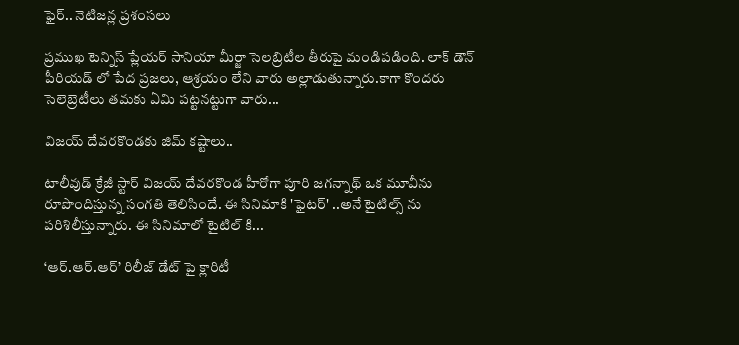ఫైర్‌.. నెటిజన్ల ప్రశంసలు

ప్రముఖ టెన్నిస్ ప్లేయర్‌ సానియా మీర్జా సెలబ్రిటీల తీరుపై మండిపడింది. లాక్ డౌన్ పీరియడ్ లో పేద ప్రజలు, ఆశ్రయం లేని వారు అల్లాడుతున్నారు.కాగా కొందరు సెలెబ్రెటీలు తమకు ఏమి పట్టనట్టుగా వారు...

విజయ్ దేవరకొండకు జిమ్‌ కష్టాలు..

టాలీవుడ్‌ క్రేజీ స్టార్‌ విజయ్ దేవరకొండ హీరోగా పూరి జగన్నాథ్ ఒక మూవీను రూపొందిస్తున్న సంగతి తెలిసిందే. ఈ సినిమాకి 'ఫైటర్' ..అనే టైటిల్స్ ను పరిశిలీస్తున్నారు. ఈ సినిమాలో టైటిల్ కి...

‘ఆర్‌.ఆర్‌.ఆర్‌’ రిలీజ్‌ డేట్‌ పై క్లారిటీ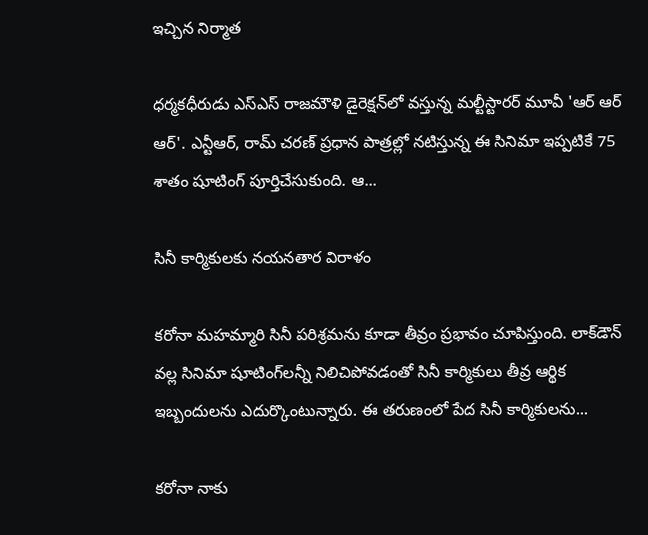ఇచ్చిన నిర్మాత

ధర్మకధీరుడు ఎస్‌ఎస్‌ రాజమౌళి డైరెక్షన్‌లో వస్తున్న మల్టీస్టారర్‌ మూవీ 'ఆర్ ఆర్ ఆర్'. ఎన్టీఆర్, రామ్‌ చరణ్ ప్రధాన పాత్రల్లో నటిస్తున్న ఈ సినిమా ఇప్పటికే 75 శాతం షూటింగ్‌ పూర్తిచేసుకుంది. ఆ...

సినీ కార్మికులకు నయనతార విరాళం

కరోనా మహమ్మారి సినీ పరిశ్రమను కూడా తీవ్రం ప్రభావం చూపిస్తుంది. లాక్‌డౌన్‌ వల్ల సినిమా షూటింగ్‌లన్నీ నిలిచిపోవడంతో సినీ కార్మికులు తీవ్ర ఆర్థిక ఇబ్బందులను ఎదుర్కొంటున్నారు. ఈ త‌రుణంలో పేద సినీ కార్మికులను...

కరోనా నాకు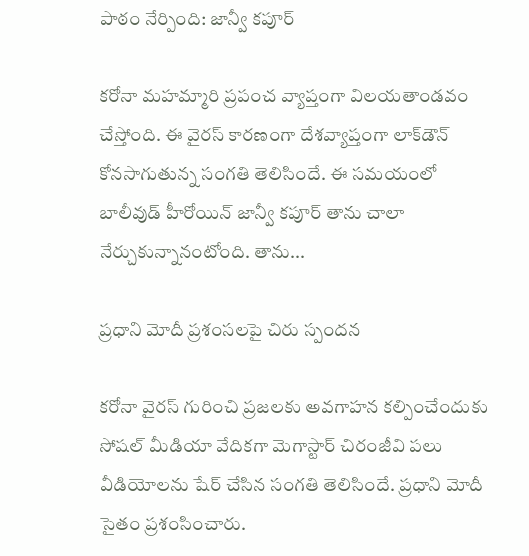పాఠం నేర్పింది: జాన్వీ కపూర్‌

కరోనా మహమ్మారి ప్రపంచ వ్యాప్తంగా విలయతాండవం చేస్తోంది. ఈ వైరస్‌ కారణంగా దేశవ్యాప్తంగా లాక్‌డౌన్ కోనసాగుతున్న సంగతి తెలిసిందే. ఈ సమయంలో బాలీవుడ్ హీరోయిన్ జాన్వీ కపూర్ తాను చాలా నేర్చుకున్నానంటోంది. తాను...

ప్రధాని మోదీ ప్రశంసలపై చిరు స్పందన

కరోనా వైరస్ గురించి ప్రజలకు అవగాహన కల్పించేందుకు సోషల్ మీడియా వేదికగా మెగాస్టార్ చిరంజీవి పలు వీడియోలను షేర్‌ చేసిన సంగతి తెలిసిందే. ప్రధాని మోదీ సైతం ప్రశంసించారు.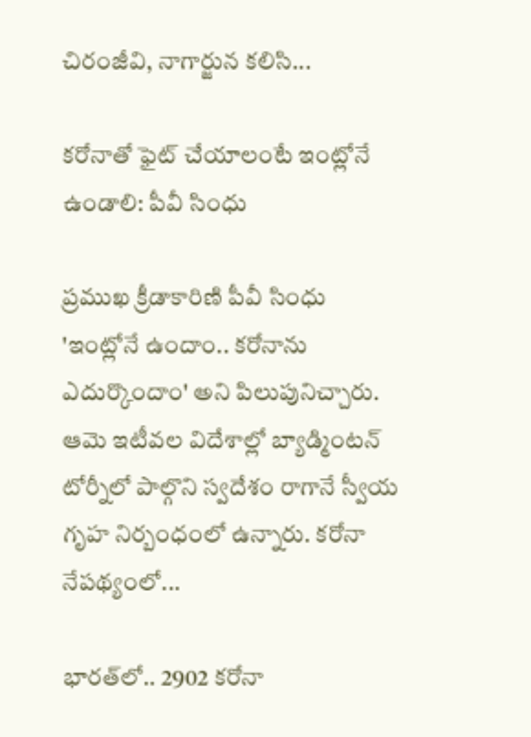చిరంజీవి, నాగార్జున కలిసి...

కరోనాతో ఫైట్‌ చేయాలంటే ఇంట్లోనే ఉండాలి: పీవీ సింధు

ప్రముఖ క్రీడాకారిణి పీవీ సింధు 'ఇంట్లోనే ఉందాం.. కరోనాను ఎదుర్కొందాం' అని పిలుపునిచ్చారు. ఆమె ఇటీవల విదేశాల్లో బ్యాడ్మింటన్‌ టోర్నీలో పాల్గొని స్వదేశం రాగానే స్వీయ గృహ నిర్బంధంలో ఉన్నారు. కరోనా నేపథ్యంలో...

భారత్‌లో.. 2902 కరోనా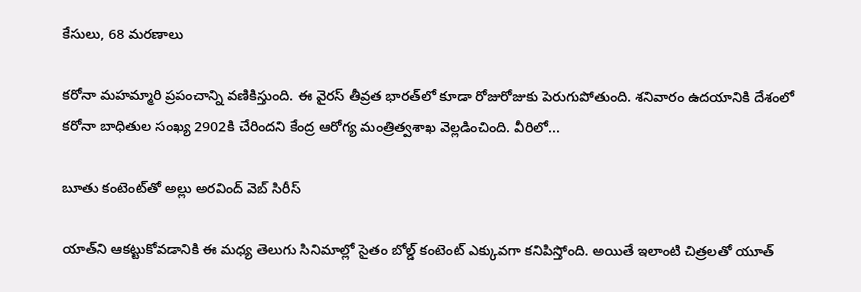కేసులు, 68 మరణాలు

కరోనా మహమ్మారి ప్రపంచాన్ని వణికిస్తుంది. ఈ వైరస్‌ తీవ్రత భారత్‌లో కూడా రోజురోజుకు పెరుగుపోతుంది. శనివారం ఉదయానికి దేశంలో కరోనా బాధితుల సంఖ్య 2902కి చేరిందని కేంద్ర ఆరోగ్య మంత్రిత్వశాఖ వెల్లడించింది. వీరిలో...

బూతు కంటెంట్‌తో అల్లు అరవింద్‌ వెబ్ సిరీస్

యాత్‌ని ఆకట్టుకోవడానికి ఈ మధ్య తెలుగు సినిమాల్లో సైతం బోల్డ్ కంటెంట్ ఎక్కువగా కనిపిస్తోంది. అయితే ఇలాంటి చిత్రలతో యూత్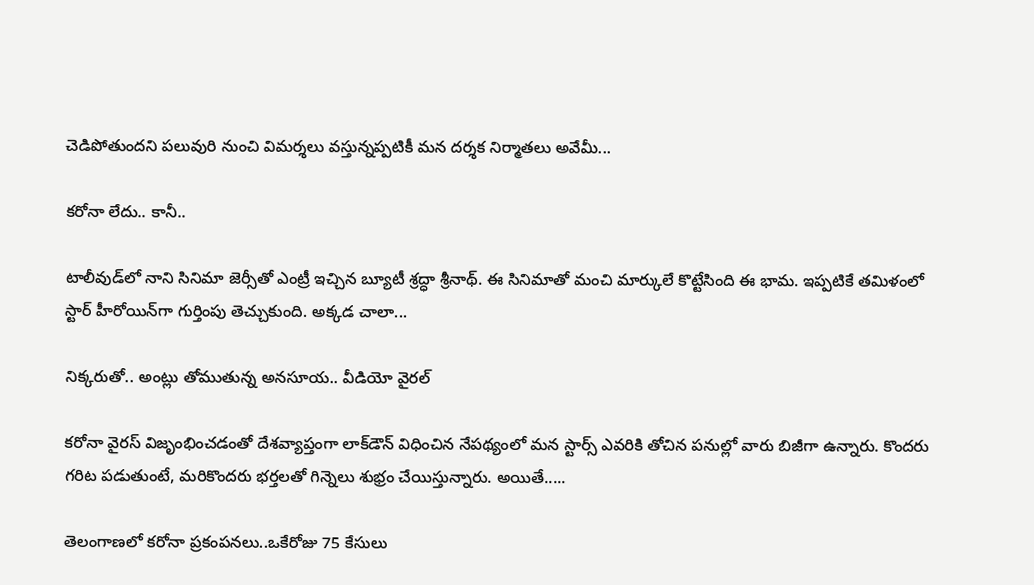చెడిపోతుందని పలువురి నుంచి విమర్శలు వస్తున్నప్పటికీ మన దర్శక నిర్మాతలు అవేమీ...

కరోనా లేదు.. కానీ..

టాలీవుడ్‌లో నాని సినిమా జెర్సీతో ఎంట్రీ ఇచ్చిన బ్యూటీ శ్రద్ధా శ్రీనాథ్. ఈ సినిమాతో మంచి మార్కులే కొట్టేసింది ఈ భామ. ఇప్పటికే తమిళంలో స్టార్ హీరోయిన్‌గా గుర్తింపు తెచ్చుకుంది. అక్కడ చాలా...

నిక్కరుతో.. అంట్లు తోముతున్న అనసూయ.. వీడియో వైరల్‌

కరోనా వైరస్‌ విజృంభించడంతో దేశవ్యాప్తంగా లాక్‌డౌన్ విధించిన నేపథ్యంలో మన స్టార్స్‌ ఎవరికి తోచిన పనుల్లో వారు బిజీగా ఉన్నారు. కొందరు గరిట పడుతుంటే, మరికొందరు భర్తలతో గిన్నెలు శుభ్రం చేయిస్తున్నారు. అయితే.....

తెలంగాణలో కరోనా ప్రకంపనలు..ఒకేరోజు 75 కేసులు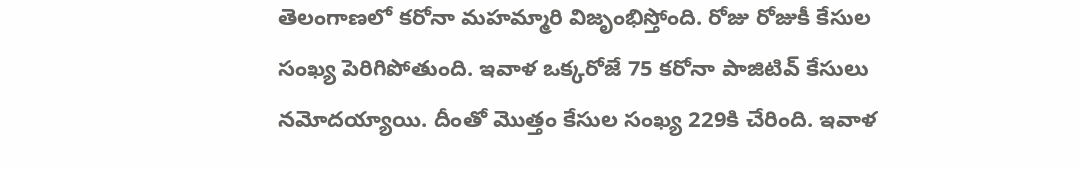తెలంగాణలో కరోనా మహమ్మారి విజృంభిస్తోంది. రోజు రోజుకీ కేసుల సంఖ్య పెరిగిపోతుంది. ఇవాళ ఒక్కరోజే 75 కరోనా పాజిటివ్ కేసులు నమోదయ్యాయి. దీంతో మొత్తం కేసుల సంఖ్య 229కి చేరింది. ఇవాళ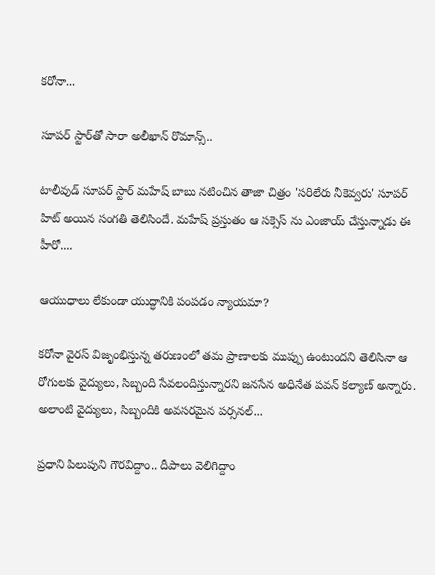కరోనా...

సూపర్‌ స్టార్‌తో సారా అలీఖాన్‌ రొమాన్స్‌..

టాలీవుడ్‌ సూపర్ స్టార్ మహేష్ బాబు నటించిన తాజా చిత్రం 'సరిలేరు నీకెవ్వరు' సూపర్ హిట్ అయిన సంగతి తెలిసిందే. మహేష్ ప్రస్తుతం ఆ సక్సెస్ ను ఎంజాయ్ చేస్తున్నాడు ఈ హీరో....

ఆయుధాలు లేకుండా యుద్ధానికి పంపడం న్యాయమా?

కరోనా వైరస్‌ విజృంభిస్తున్న తరుణంలో తమ ప్రాణాలకు ముప్పు ఉంటుందని తెలిసినా ఆ రోగులకు వైద్యులు, సిబ్బంది సేవలందిస్తున్నారని జనసేన అధినేత పవన్‌ కల్యాణ్‌ అన్నారు. అలాంటి వైద్యులు, సిబ్బందికి అవసరమైన పర్సనల్‌...

ప్రధాని పిలుపుని గౌరవిద్దాం.. దీపాలు వెలిగిద్దాం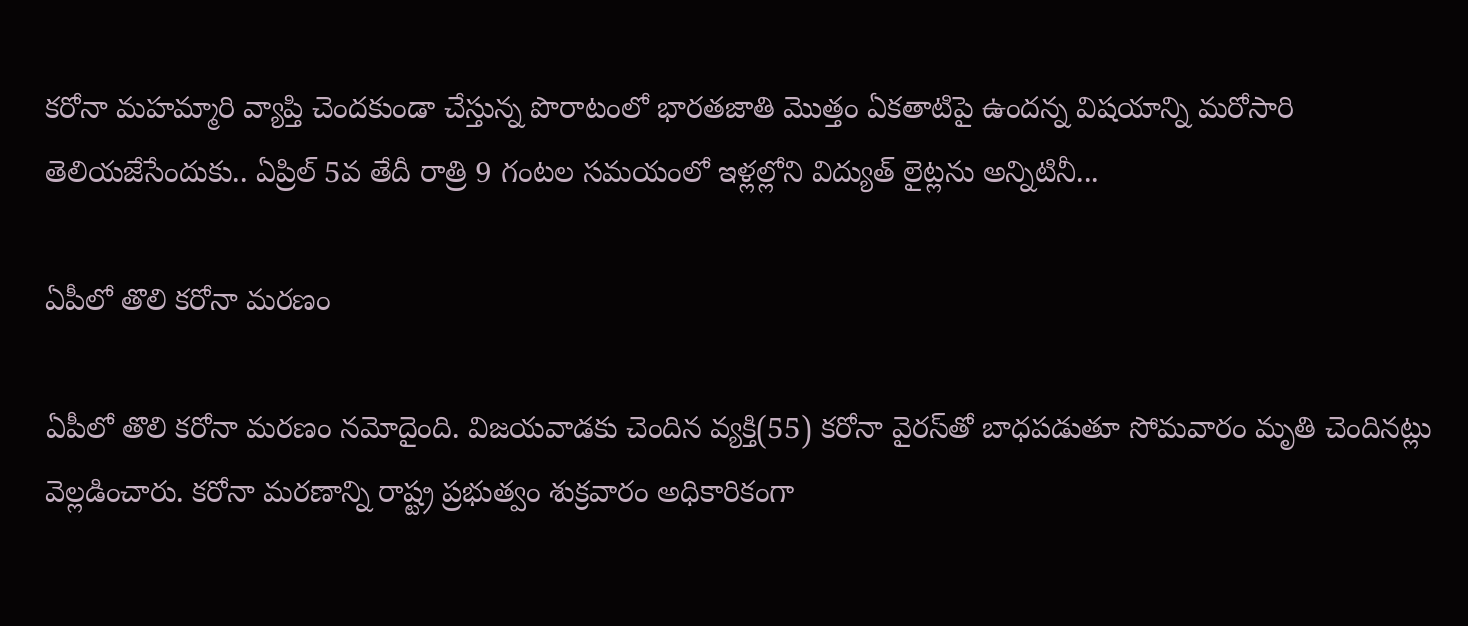కరోనా మహమ్మారి వ్యాప్తి చెందకుండా చేస్తున్న పొరాటంలో భారతజాతి మొత్తం ఏకతాటిపై ఉందన్న విషయాన్ని మరోసారి తెలియజేసేందుకు.. ఏప్రిల్ 5వ తేదీ రాత్రి 9 గంటల సమయంలో ఇళ్లల్లోని విద్యుత్ లైట్లను అన్నిటినీ...

ఏపీలో తొలి కరోనా మరణం

ఏపీలో తొలి కరోనా మరణం నమోదైంది. విజయవాడకు చెందిన వ్యక్తి(55) కరోనా వైరస్‌తో బాధపడుతూ సోమవారం మృతి చెందినట్లు వెల్లడించారు. కరోనా మరణాన్ని రాష్ట్ర ప్రభుత్వం శుక్రవారం అధికారికంగా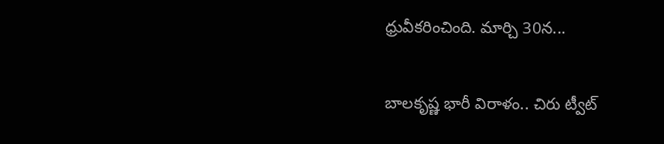ధ్రువీకరించింది. మార్చి 30న...

బాలకృష్ణ భారీ విరాళం.. చిరు ట్వీట్‌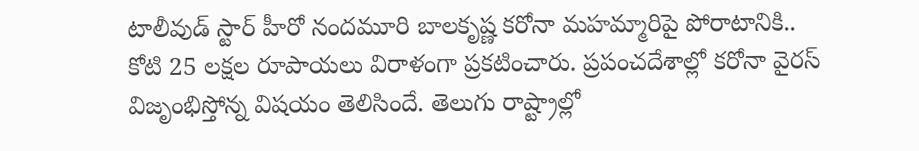టాలీవుడ్‌ స్టార్‌ హీరో నందమూరి బాలకృష్ణ కరోనా మహమ్మారిపై పోరాటానికి.. కోటి 25 లక్షల రూపాయలు విరాళంగా ప్రకటించారు. ప్రపంచదేశాల్లో కరోనా వైరస్‌ విజృంభిస్తోన్న విషయం తెలిసిందే. తెలుగు రాష్ట్రాల్లో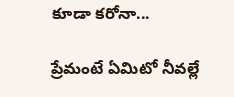కూడా కరోనా...

ప్రేమంటే ఏమిటో నీవల్లే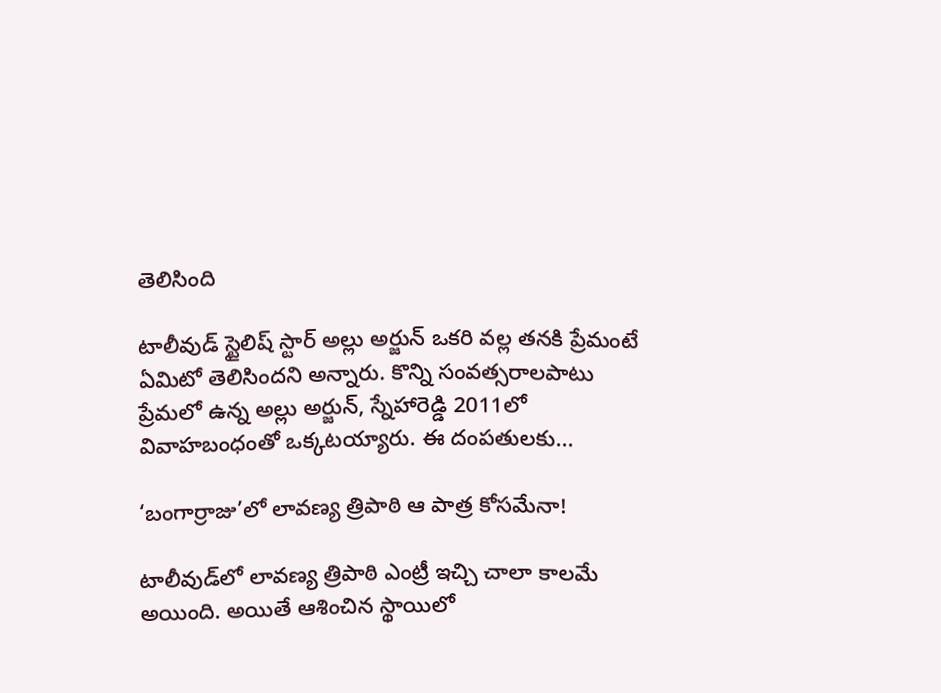తెలిసింది

టాలీవుడ్‌ స్టైలిష్‌ స్టార్‌ అల్లు అర్జున్‌ ఒకరి వల్ల తనకి ప్రేమంటే ఏమిటో తెలిసిందని అన్నారు. కొన్ని సంవత్సరాలపాటు ప్రేమలో ఉన్న అల్లు అర్జున్‌, స్నేహారెడ్డి 2011లో వివాహబంధంతో ఒక్కటయ్యారు. ఈ దంపతులకు...

‘బంగార్రాజు’లో లావణ్య త్రిపాఠి ఆ పాత్ర కోసమేనా!

టాలీవుడ్‌లో లావణ్య త్రిపాఠి ఎంట్రీ ఇచ్చి చాలా కాలమే అయింది. అయితే ఆశించిన స్థాయిలో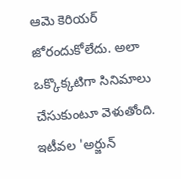ఆమె కెరియర్ జోరందుకోలేదు. అలా ఒక్కొక్కటిగా సినిమాలు చేసుకుంటూ వెళుతోంది. ఇటీవల 'అర్జున్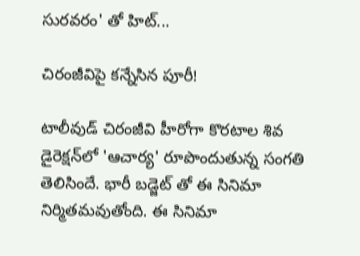సురవరం' తో హిట్...

చిరంజీవిపై కన్నేసిన పూరీ!

టాలీవుడ్‌ చిరంజీవి హీరోగా కొరటాల శివ డైరెక్షన్‌లో 'ఆచార్య' రూపొందుతున్న సంగతి తెలిసిందే. భారీ బడ్జెట్ తో ఈ సినిమా నిర్మితమవుతోంది. ఈ సినిమా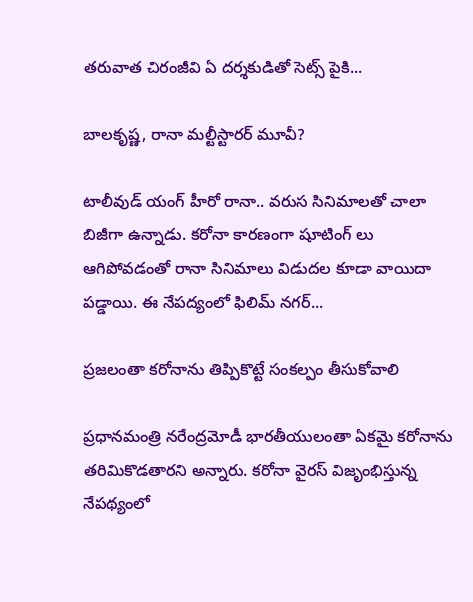తరువాత చిరంజీవి ఏ దర్శకుడితో సెట్స్ పైకి...

బాలకృష్ణ, రానా మల్టీస్టారర్ మూవీ?

టాలీవుడ్‌ యంగ్ హీరో రానా.. వరుస సినిమాలతో చాలా బిజీగా ఉన్నాడు. కరోనా కారణంగా షూటింగ్ లు ఆగిపోవడంతో రానా సినిమాలు విడుదల కూడా వాయిదా పడ్డాయి. ఈ నేపద్యంలో ఫిలిమ్‌ నగర్...

ప్రజలంతా కరోనాను తిప్పికొట్టే సంకల్పం తీసుకోవాలి

ప్రధానమంత్రి నరేంద్రమోడీ భారతీయులంతా ఏకమై కరోనాను తరిమికొడతారని అన్నారు. కరోనా వైరస్‌ విజృంభిస్తున్న నేపథ్యంలో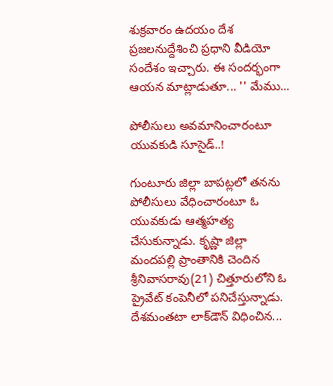శుక్రవారం ఉదయం దేశ ప్రజలనుద్దేశించి ప్రధాని వీడియో సందేశం ఇచ్చారు. ఈ సందర్భంగా ఆయన మాట్లాడుతూ... '' మేము...

పోలీసులు అవమానించారంటూ యువకుడి సూసైడ్..!

గుంటూరు జిల్లా బాపట్లలో తనను పోలీసులు వేధించారంటూ ఓ యువకుడు ఆత్మహత్య చేసుకున్నాడు. కృష్ణా జిల్లా మందపల్లి ప్రాంతానికి చెందిన శ్రీనివాసరావు(21) చిత్తూరులోని ఓ ప్రైవేట్ కంపెనీలో పనిచేస్తున్నాడు. దేశమంతటా లాక్‌డౌన్‌ విధించిన...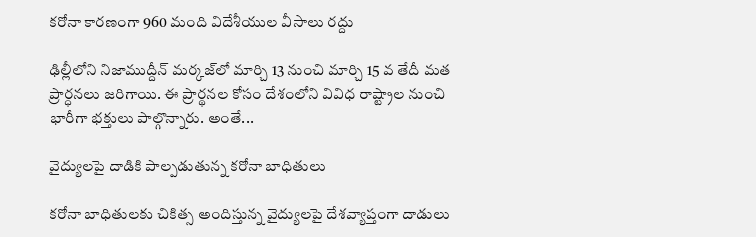కరోనా కారణంగా 960 మంది విదేశీయుల వీసాలు రద్దు

ఢిల్లీలోని నిజాముద్దీన్ మర్కజ్‌లో మార్చి 13 నుంచి మార్చి 15 వ తేదీ మత ప్రార్ధనలు జరిగాయి. ఈ ప్రార్థనల కోసం దేశంలోని వివిధ రాష్ట్రాల నుంచి భారీగా భక్తులు పాల్గొన్నారు. అంతే...

వైద్యులపై దాడికి పాల్పడుతున్న కరోనా బాధితులు

కరోనా బాధితులకు చికిత్స అందిస్తున్న వైద్యులపై దేశవ్యాప్తంగా దాడులు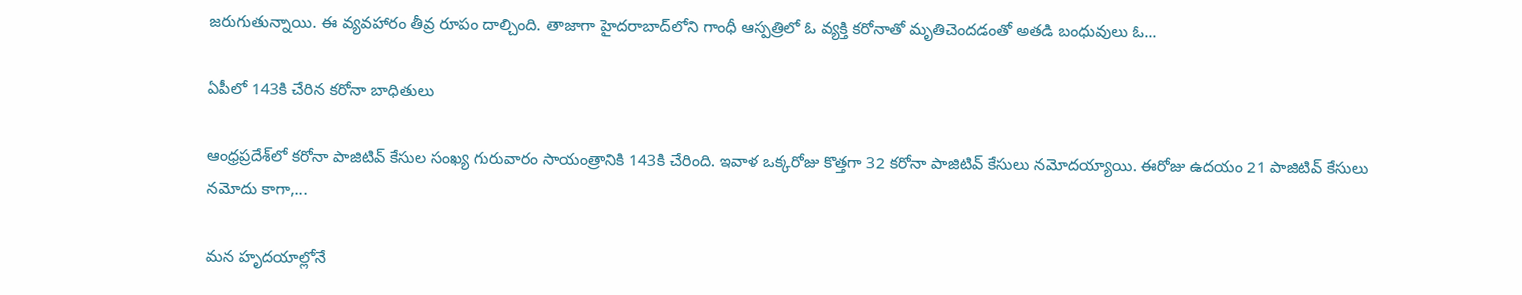జరుగుతున్నాయి. ఈ వ్యవహారం తీవ్ర రూపం దాల్చింది. తాజాగా హైదరాబాద్‌లోని గాంధీ ఆస్పత్రిలో ఓ వ్యక్తి కరోనాతో మృతిచెందడంతో అతడి బంధువులు ఓ...

ఏపీలో 143కి చేరిన కరోనా బాధితులు

ఆంధ్రప్రదేశ్‌లో కరోనా పాజిటివ్ కేసుల సంఖ్య గురువారం సాయంత్రానికి 143కి చేరింది. ఇవాళ ఒక్కరోజు కొత్తగా 32 కరోనా పాజిటివ్ కేసులు నమోదయ్యాయి. ఈరోజు ఉదయం 21 పాజిటివ్ కేసులు నమోదు కాగా,...

మన హృదయాల్లోనే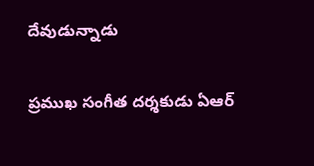దేవుడున్నాడు

ప్రముఖ సంగీత దర్శకుడు ఏఆర్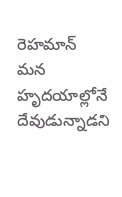రెహమాన్ మన హృదయాల్లోనే దేవుడున్నాడని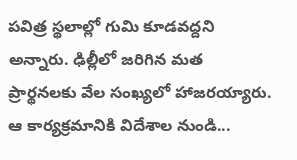పవిత్ర స్థలాల్లో గుమి కూడవద్దని అన్నారు. ఢిల్లీలో జరిగిన మత ప్రార్థనలకు వేల సంఖ్యలో హాజరయ్యారు. ఆ కార్యక్రమానికి విదేశాల నుండి...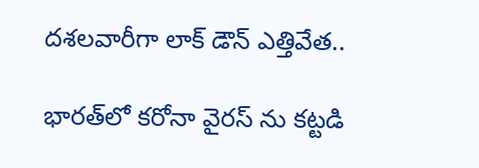దశలవారీగా లాక్ డౌన్ ఎత్తివేత..

భారత్‌లో కరోనా వైరస్ ను కట్టడి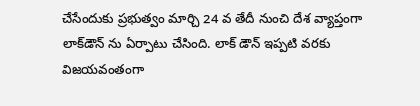చేసేందుకు ప్రభుత్వం మార్చి 24 వ తేదీ నుంచి దేశ వ్యాప్తంగా లాక్‌డౌన్ ను ఏర్పాటు చేసింది. లాక్ డౌన్ ఇప్పటి వరకు విజయవంతంగా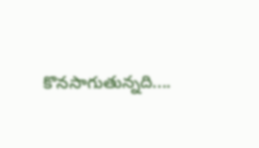కొనసాగుతున్నది....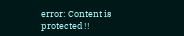error: Content is protected !!